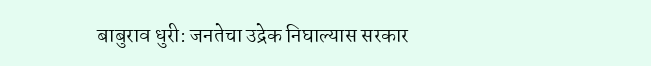बाबुराव धुरी: जनतेचा उद्रेक निघाल्यास सरकार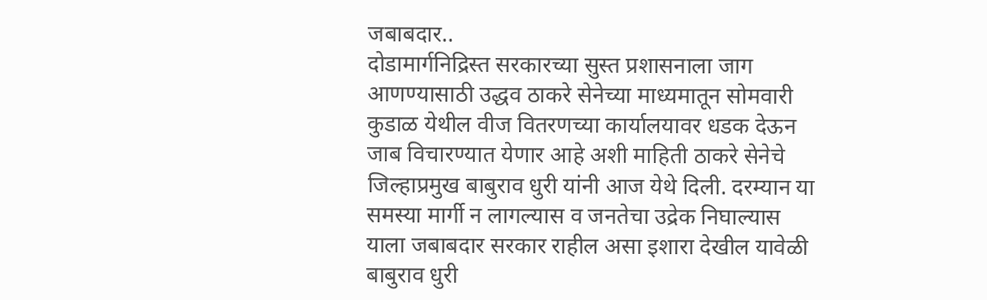जबाबदार..
दोडामार्गनिद्रिस्त सरकारच्या सुस्त प्रशासनाला जाग आणण्यासाठी उद्धव ठाकरे सेनेच्या माध्यमातून सोमवारी कुडाळ येथील वीज वितरणच्या कार्यालयावर धडक देऊन जाब विचारण्यात येणार आहे अशी माहिती ठाकरे सेनेचे जिल्हाप्रमुख बाबुराव धुरी यांनी आज येथे दिली. दरम्यान या समस्या मार्गी न लागल्यास व जनतेचा उद्रेक निघाल्यास याला जबाबदार सरकार राहील असा इशारा देखील यावेळी बाबुराव धुरी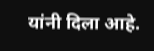यांनी दिला आहे.